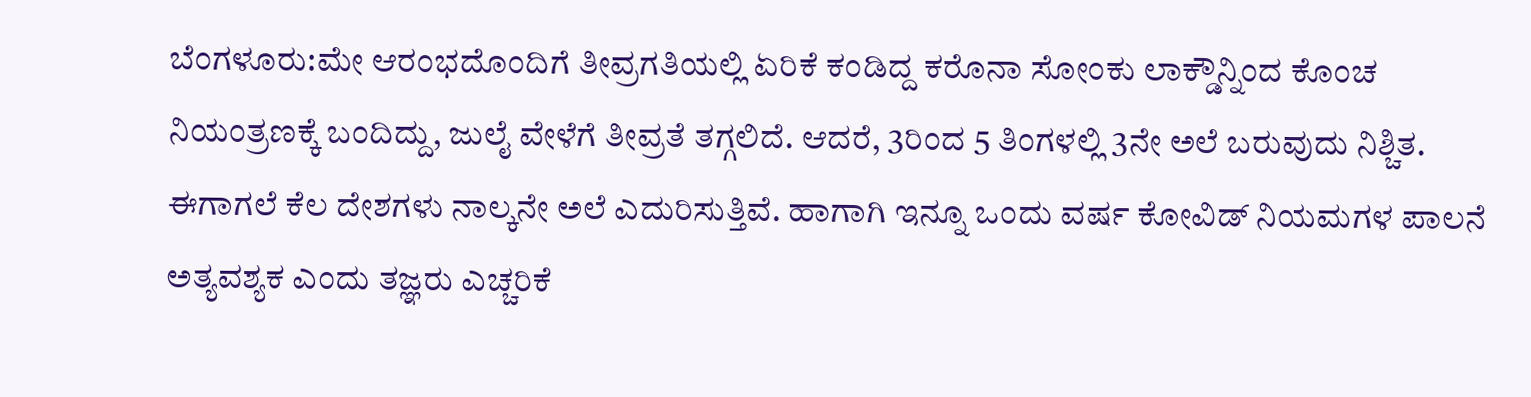ಬೆಂಗಳೂರು:ಮೇ ಆರಂಭದೊಂದಿಗೆ ತೀವ್ರಗತಿಯಲ್ಲಿ ಏರಿಕೆ ಕಂಡಿದ್ದ ಕರೊನಾ ಸೋಂಕು ಲಾಕ್ಡೌನ್ನಿಂದ ಕೊಂಚ ನಿಯಂತ್ರಣಕ್ಕೆ ಬಂದಿದ್ದು, ಜುಲೈ ವೇಳೆಗೆ ತೀವ್ರತೆ ತಗ್ಗಲಿದೆ. ಆದರೆ, 3ರಿಂದ 5 ತಿಂಗಳಲ್ಲಿ 3ನೇ ಅಲೆ ಬರುವುದು ನಿಶ್ಚಿತ. ಈಗಾಗಲೆ ಕೆಲ ದೇಶಗಳು ನಾಲ್ಕನೇ ಅಲೆ ಎದುರಿಸುತ್ತಿವೆ. ಹಾಗಾಗಿ ಇನ್ನೂ ಒಂದು ವರ್ಷ ಕೋವಿಡ್ ನಿಯಮಗಳ ಪಾಲನೆ ಅತ್ಯವಶ್ಯಕ ಎಂದು ತಜ್ಞರು ಎಚ್ಚರಿಕೆ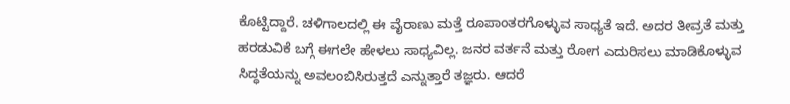ಕೊಟ್ಟಿದ್ದಾರೆ. ಚಳಿಗಾಲದಲ್ಲಿ ಈ ವೈರಾಣು ಮತ್ತೆ ರೂಪಾಂತರಗೊಳ್ಳುವ ಸಾಧ್ಯತೆ ಇದೆ. ಅದರ ತೀವ್ರತೆ ಮತ್ತು ಹರಡುವಿಕೆ ಬಗ್ಗೆ ಈಗಲೇ ಹೇಳಲು ಸಾಧ್ಯವಿಲ್ಲ. ಜನರ ವರ್ತನೆ ಮತ್ತು ರೋಗ ಎದುರಿಸಲು ಮಾಡಿಕೊಳ್ಳುವ ಸಿದ್ಧತೆಯನ್ನು ಅವಲಂಬಿಸಿರುತ್ತದೆ ಎನ್ನುತ್ತಾರೆ ತಜ್ಞರು. ಆದರೆ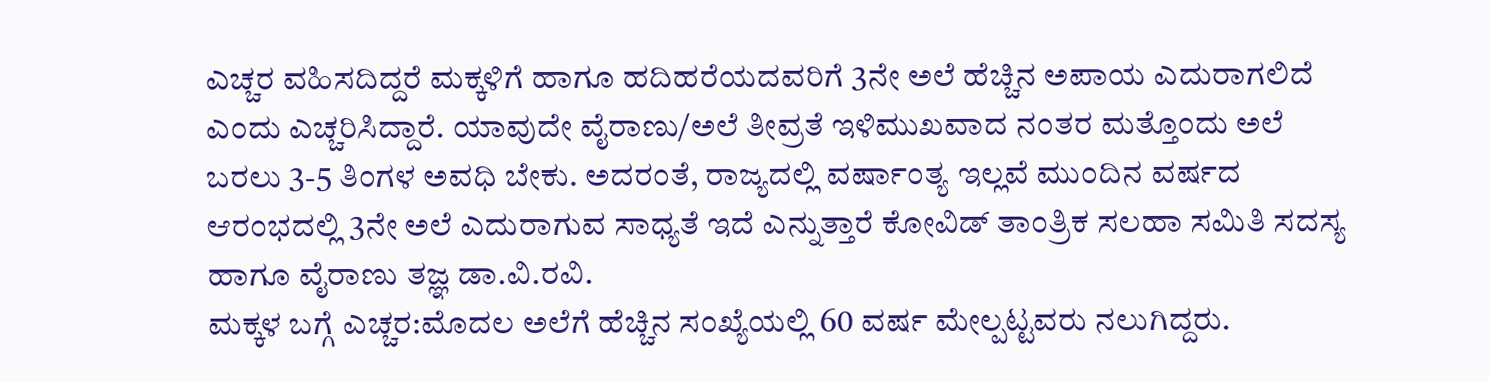ಎಚ್ಚರ ವಹಿಸದಿದ್ದರೆ ಮಕ್ಕಳಿಗೆ ಹಾಗೂ ಹದಿಹರೆಯದವರಿಗೆ 3ನೇ ಅಲೆ ಹೆಚ್ಚಿನ ಅಪಾಯ ಎದುರಾಗಲಿದೆ ಎಂದು ಎಚ್ಚರಿಸಿದ್ದಾರೆ. ಯಾವುದೇ ವೈರಾಣು/ಅಲೆ ತೀವ್ರತೆ ಇಳಿಮುಖವಾದ ನಂತರ ಮತ್ತೊಂದು ಅಲೆ ಬರಲು 3-5 ತಿಂಗಳ ಅವಧಿ ಬೇಕು. ಅದರಂತೆ, ರಾಜ್ಯದಲ್ಲಿ ವರ್ಷಾಂತ್ಯ ಇಲ್ಲವೆ ಮುಂದಿನ ವರ್ಷದ ಆರಂಭದಲ್ಲಿ 3ನೇ ಅಲೆ ಎದುರಾಗುವ ಸಾಧ್ಯತೆ ಇದೆ ಎನ್ನುತ್ತಾರೆ ಕೋವಿಡ್ ತಾಂತ್ರಿಕ ಸಲಹಾ ಸಮಿತಿ ಸದಸ್ಯ ಹಾಗೂ ವೈರಾಣು ತಜ್ಞ ಡಾ.ವಿ.ರವಿ.
ಮಕ್ಕಳ ಬಗ್ಗೆ ಎಚ್ಚರ:ಮೊದಲ ಅಲೆಗೆ ಹೆಚ್ಚಿನ ಸಂಖ್ಯೆಯಲ್ಲಿ 60 ವರ್ಷ ಮೇಲ್ಪಟ್ಟವರು ನಲುಗಿದ್ದರು.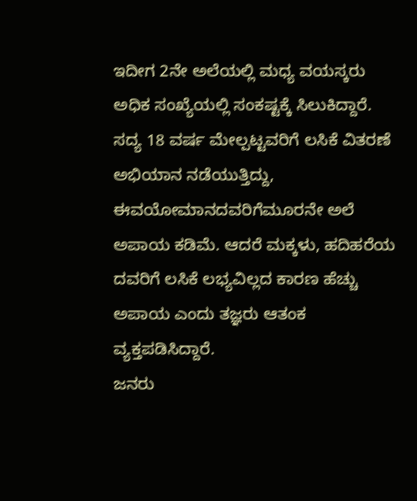ಇದೀಗ 2ನೇ ಅಲೆಯಲ್ಲಿ ಮಧ್ಯ ವಯಸ್ಕರು ಅಧಿಕ ಸಂಖ್ಯೆಯಲ್ಲಿ ಸಂಕಷ್ಟಕ್ಕೆ ಸಿಲುಕಿದ್ದಾರೆ. ಸದ್ಯ 18 ವರ್ಷ ಮೇಲ್ಪಟ್ಟವರಿಗೆ ಲಸಿಕೆ ವಿತರಣೆ ಅಭಿಯಾನ ನಡೆಯುತ್ತಿದ್ದು, ಈವಯೋಮಾನದವರಿಗೆಮೂರನೇ ಅಲೆ ಅಪಾಯ ಕಡಿಮೆ. ಆದರೆ ಮಕ್ಕಳು, ಹದಿಹರೆಯ ದವರಿಗೆ ಲಸಿಕೆ ಲಭ್ಯವಿಲ್ಲದ ಕಾರಣ ಹೆಚ್ಚು ಅಪಾಯ ಎಂದು ತಜ್ಞರು ಆತಂಕ ವ್ಯಕ್ತಪಡಿಸಿದ್ದಾರೆ.
ಜನರು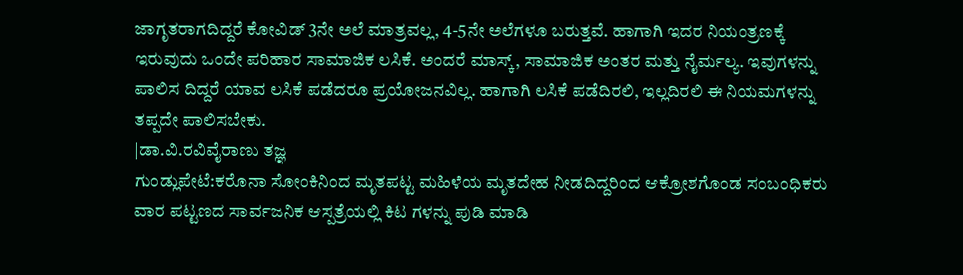ಜಾಗೃತರಾಗದಿದ್ದರೆ ಕೋವಿಡ್ 3ನೇ ಅಲೆ ಮಾತ್ರವಲ್ಲ, 4-5ನೇ ಅಲೆಗಳೂ ಬರುತ್ತವೆ. ಹಾಗಾಗಿ ಇದರ ನಿಯಂತ್ರಣಕ್ಕೆ ಇರುವುದು ಒಂದೇ ಪರಿಹಾರ ಸಾಮಾಜಿಕ ಲಸಿಕೆ. ಅಂದರೆ ಮಾಸ್ಕ್, ಸಾಮಾಜಿಕ ಅಂತರ ಮತ್ತು ನೈರ್ಮಲ್ಯ. ಇವುಗಳನ್ನು ಪಾಲಿಸ ದಿದ್ದರೆ ಯಾವ ಲಸಿಕೆ ಪಡೆದರೂ ಪ್ರಯೋಜನವಿಲ್ಲ. ಹಾಗಾಗಿ ಲಸಿಕೆ ಪಡೆದಿರಲಿ, ಇಲ್ಲದಿರಲಿ ಈ ನಿಯಮಗಳನ್ನು ತಪ್ಪದೇ ಪಾಲಿಸಬೇಕು.
|ಡಾ.ವಿ.ರವಿವೈರಾಣು ತಜ್ಞ
ಗುಂಡ್ಲುಪೇಟೆ:ಕರೊನಾ ಸೋಂಕಿನಿಂದ ಮೃತಪಟ್ಟ ಮಹಿಳೆಯ ಮೃತದೇಹ ನೀಡದಿದ್ದರಿಂದ ಆಕ್ರೋಶಗೊಂಡ ಸಂಬಂಧಿಕರು ವಾರ ಪಟ್ಟಣದ ಸಾರ್ವಜನಿಕ ಆಸ್ಪತ್ರೆಯಲ್ಲಿ ಕಿಟ ಗಳನ್ನು ಪುಡಿ ಮಾಡಿ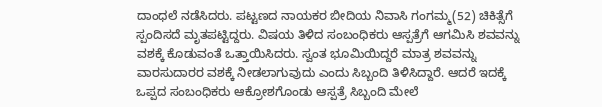ದಾಂಧಲೆ ನಡೆಸಿದರು. ಪಟ್ಟಣದ ನಾಯಕರ ಬೀದಿಯ ನಿವಾಸಿ ಗಂಗಮ್ಮ(52) ಚಿಕಿತ್ಸೆಗೆ ಸ್ಪಂದಿಸದೆ ಮೃತಪಟ್ಟಿದ್ದರು. ವಿಷಯ ತಿಳಿದ ಸಂಬಂಧಿಕರು ಆಸ್ಪತ್ರೆಗೆ ಆಗಮಿಸಿ ಶವವನ್ನು ವಶಕ್ಕೆ ಕೊಡುವಂತೆ ಒತ್ತಾಯಿಸಿದರು. ಸ್ವಂತ ಭೂಮಿಯಿದ್ದರೆ ಮಾತ್ರ ಶವವನ್ನು ವಾರಸುದಾರರ ವಶಕ್ಕೆ ನೀಡಲಾಗುವುದು ಎಂದು ಸಿಬ್ಬಂದಿ ತಿಳಿಸಿದ್ದಾರೆ. ಆದರೆ ಇದಕ್ಕೆ ಒಪ್ಪದ ಸಂಬಂಧಿಕರು ಆಕ್ರೋಶಗೊಂಡು ಆಸ್ಪತ್ರೆ ಸಿಬ್ಬಂದಿ ಮೇಲೆ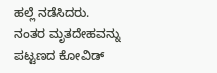ಹಲ್ಲೆ ನಡೆಸಿದರು. ನಂತರ ಮೃತದೇಹವನ್ನು ಪಟ್ಟಣದ ಕೋವಿಡ್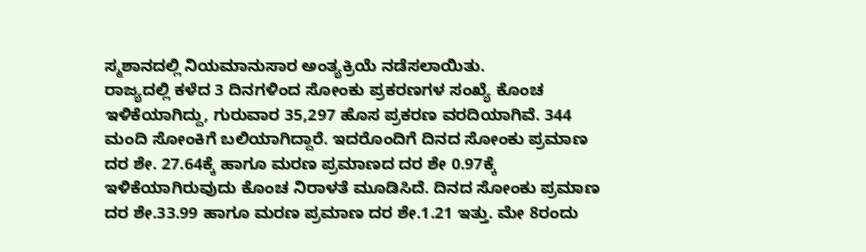ಸ್ಮಶಾನದಲ್ಲಿ ನಿಯಮಾನುಸಾರ ಅಂತ್ಯಕ್ರಿಯೆ ನಡೆಸಲಾಯಿತು.
ರಾಜ್ಯದಲ್ಲಿ ಕಳೆದ 3 ದಿನಗಳಿಂದ ಸೋಂಕು ಪ್ರಕರಣಗಳ ಸಂಖ್ಯೆ ಕೊಂಚ ಇಳಿಕೆಯಾಗಿದ್ದು, ಗುರುವಾರ 35,297 ಹೊಸ ಪ್ರಕರಣ ವರದಿಯಾಗಿವೆ. 344 ಮಂದಿ ಸೋಂಕಿಗೆ ಬಲಿಯಾಗಿದ್ದಾರೆ. ಇದರೊಂದಿಗೆ ದಿನದ ಸೋಂಕು ಪ್ರಮಾಣ ದರ ಶೇ. 27.64ಕ್ಕೆ ಹಾಗೂ ಮರಣ ಪ್ರಮಾಣದ ದರ ಶೇ 0.97ಕ್ಕೆ ಇಳಿಕೆಯಾಗಿರುವುದು ಕೊಂಚ ನಿರಾಳತೆ ಮೂಡಿಸಿದೆ. ದಿನದ ಸೋಂಕು ಪ್ರಮಾಣ ದರ ಶೇ.33.99 ಹಾಗೂ ಮರಣ ಪ್ರಮಾಣ ದರ ಶೇ.1.21 ಇತ್ತು. ಮೇ 8ರಂದು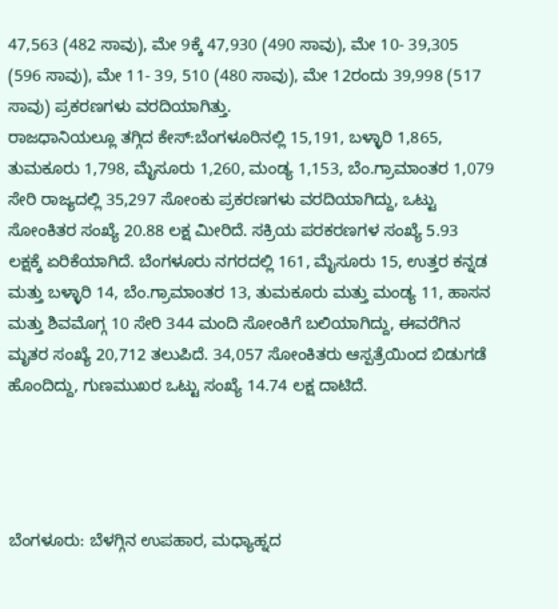47,563 (482 ಸಾವು), ಮೇ 9ಕ್ಕೆ 47,930 (490 ಸಾವು), ಮೇ 10- 39,305 (596 ಸಾವು), ಮೇ 11- 39, 510 (480 ಸಾವು), ಮೇ 12ರಂದು 39,998 (517 ಸಾವು) ಪ್ರಕರಣಗಳು ವರದಿಯಾಗಿತ್ತು.
ರಾಜಧಾನಿಯಲ್ಲೂ ತಗ್ಗಿದ ಕೇಸ್:ಬೆಂಗಳೂರಿನಲ್ಲಿ 15,191, ಬಳ್ಳಾರಿ 1,865, ತುಮಕೂರು 1,798, ಮೈಸೂರು 1,260, ಮಂಡ್ಯ 1,153, ಬೆಂ.ಗ್ರಾಮಾಂತರ 1,079 ಸೇರಿ ರಾಜ್ಯದಲ್ಲಿ 35,297 ಸೋಂಕು ಪ್ರಕರಣಗಳು ವರದಿಯಾಗಿದ್ದು, ಒಟ್ಟು ಸೋಂಕಿತರ ಸಂಖ್ಯೆ 20.88 ಲಕ್ಷ ಮೀರಿದೆ. ಸಕ್ರಿಯ ಪರಕರಣಗಳ ಸಂಖ್ಯೆ 5.93 ಲಕ್ಷಕ್ಕೆ ಏರಿಕೆಯಾಗಿದೆ. ಬೆಂಗಳೂರು ನಗರದಲ್ಲಿ 161, ಮೈಸೂರು 15, ಉತ್ತರ ಕನ್ನಡ ಮತ್ತು ಬಳ್ಳಾರಿ 14, ಬೆಂ.ಗ್ರಾಮಾಂತರ 13, ತುಮಕೂರು ಮತ್ತು ಮಂಡ್ಯ 11, ಹಾಸನ ಮತ್ತು ಶಿವಮೊಗ್ಗ 10 ಸೇರಿ 344 ಮಂದಿ ಸೋಂಕಿಗೆ ಬಲಿಯಾಗಿದ್ದು, ಈವರೆಗಿನ ಮೃತರ ಸಂಖ್ಯೆ 20,712 ತಲುಪಿದೆ. 34,057 ಸೋಂಕಿತರು ಆಸ್ಪತ್ರೆಯಿಂದ ಬಿಡುಗಡೆ ಹೊಂದಿದ್ದು, ಗುಣಮುಖರ ಒಟ್ಟು ಸಂಖ್ಯೆ 14.74 ಲಕ್ಷ ದಾಟಿದೆ.




ಬೆಂಗಳೂರು: ಬೆಳಗ್ಗಿನ ಉಪಹಾರ, ಮಧ್ಯಾಹ್ನದ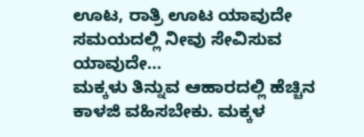ಊಟ, ರಾತ್ರಿ ಊಟ ಯಾವುದೇ ಸಮಯದಲ್ಲಿ ನೀವು ಸೇವಿಸುವ ಯಾವುದೇ…
ಮಕ್ಕಳು ತಿನ್ನುವ ಆಹಾರದಲ್ಲಿ ಹೆಚ್ಚಿನ ಕಾಳಜಿ ವಹಿಸಬೇಕು. ಮಕ್ಕಳ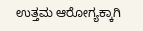ಉತ್ತಮ ಆರೋಗ್ಯಕ್ಕಾಗಿ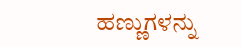ಹಣ್ಣುಗಳನ್ನು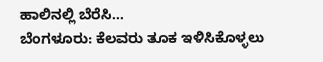ಹಾಲಿನಲ್ಲಿ ಬೆರೆಸಿ…
ಬೆಂಗಳೂರು: ಕೆಲವರು ತೂಕ ಇಳಿಸಿಕೊಳ್ಳಲು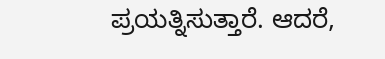ಪ್ರಯತ್ನಿಸುತ್ತಾರೆ. ಆದರೆ,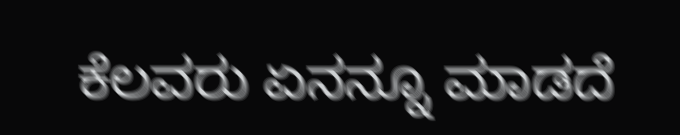ಕೆಲವರು ಏನನ್ನೂ ಮಾಡದೆ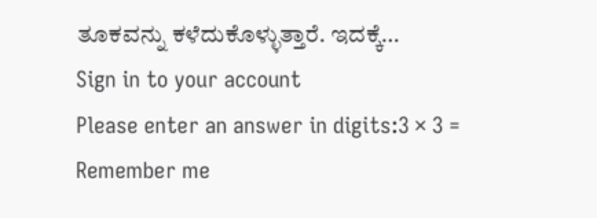ತೂಕವನ್ನು ಕಳೆದುಕೊಳ್ಳುತ್ತಾರೆ. ಇದಕ್ಕೆ…
Sign in to your account
Please enter an answer in digits:3 × 3 =
Remember me